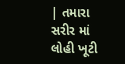| તમારા સરીર માં લોહી ખૂટી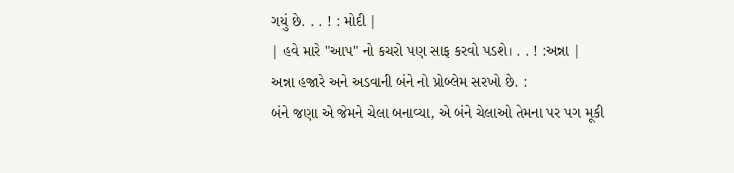ગયું છે. . . ! : મોદી |
| હવે મારે "આપ" નો કચરો પણ સાફ કરવો પડશે। . . ! :અન્ના |
અન્ના હજારે અને અડવાની બંને નો પ્રોબ્લેમ સરખો છે. :
બંને જણા એ જેમને ચેલા બનાવ્યા, એ બંને ચેલાઓ તેમના પર પગ મૂકી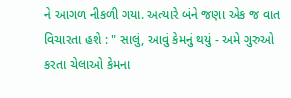ને આગળ નીકળી ગયા. અત્યારે બંને જણા એક જ વાત વિચારતા હશે : " સાલું, આવું કેમનું થયું - અમે ગુરુઓ કરતા ચેલાઓ કેમના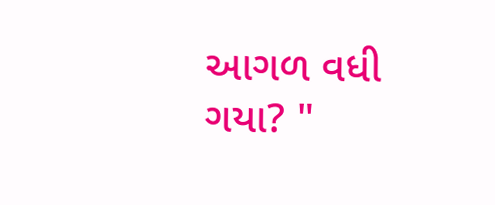આગળ વધી ગયા? "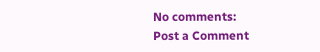No comments:
Post a Comment